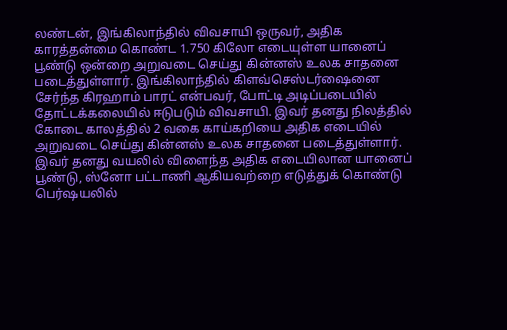லண்டன், இங்கிலாந்தில் விவசாயி ஒருவர், அதிக காரத்தன்மை கொண்ட 1.750 கிலோ எடையுள்ள யானைப் பூண்டு ஒன்றை அறுவடை செய்து கின்னஸ் உலக சாதனை படைத்துள்ளார். இங்கிலாந்தில் கிளவ்செஸ்டர்ஷைனை சேர்ந்த கிரஹாம் பாரட் என்பவர், போட்டி அடிப்படையில் தோட்டக்கலையில் ஈடுபடும் விவசாயி. இவர் தனது நிலத்தில் கோடை காலத்தில் 2 வகை காய்கறியை அதிக எடையில் அறுவடை செய்து கின்னஸ் உலக சாதனை படைத்துள்ளார். இவர் தனது வயலில் விளைந்த அதிக எடையிலான யானைப் பூண்டு, ஸ்னோ பட்டாணி ஆகியவற்றை எடுத்துக் கொண்டு பெர்ஷயலில்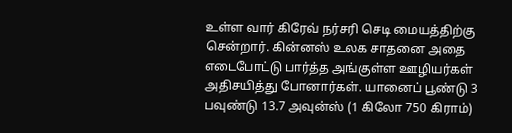உள்ள வார் கிரேவ் நர்சரி செடி மையத்திற்கு சென்றார். கின்னஸ் உலக சாதனை அதை எடைபோட்டு பார்த்த அங்குள்ள ஊழியர்கள் அதிசயித்து போனார்கள். யானைப் பூண்டு 3 பவுண்டு 13.7 அவுன்ஸ் (1 கிலோ 750 கிராம்)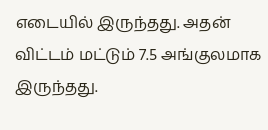எடையில் இருந்தது. அதன் விட்டம் மட்டும் 7.5 அங்குலமாக இருந்தது.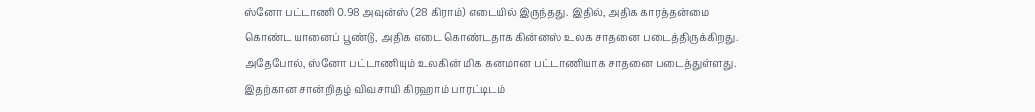ஸ்னோ பட்டாணி 0.98 அவுன்ஸ் (28 கிராம்) எடையில் இருந்தது. இதில், அதிக காரத்தன்மை கொண்ட யானைப் பூண்டு, அதிக எடை கொண்டதாக கின்னஸ் உலக சாதனை படைத்திருக்கிறது. அதேபோல், ஸ்னோ பட்டாணியும் உலகின் மிக கனமான பட்டாணியாக சாதனை படைத்துள்ளது. இதற்கான சான்றிதழ் விவசாயி கிரஹாம் பாரட்டிடம்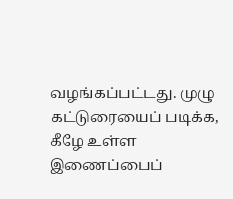வழங்கப்பட்டது. முழு கட்டுரையைப் படிக்க, கீழே உள்ள இணைப்பைப்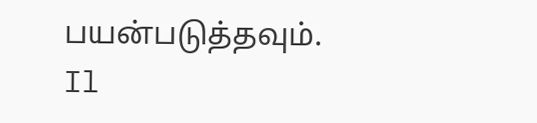பயன்படுத்தவும்.
Il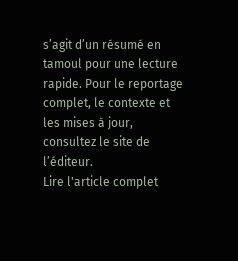s’agit d’un résumé en tamoul pour une lecture rapide. Pour le reportage complet, le contexte et les mises à jour, consultez le site de l’éditeur.
Lire l'article complet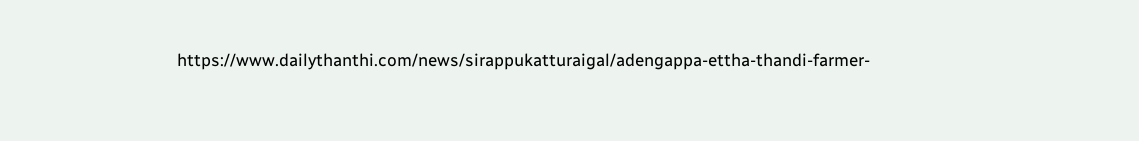https://www.dailythanthi.com/news/sirappukatturaigal/adengappa-ettha-thandi-farmer-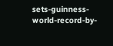sets-guinness-world-record-by-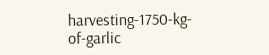harvesting-1750-kg-of-garlic